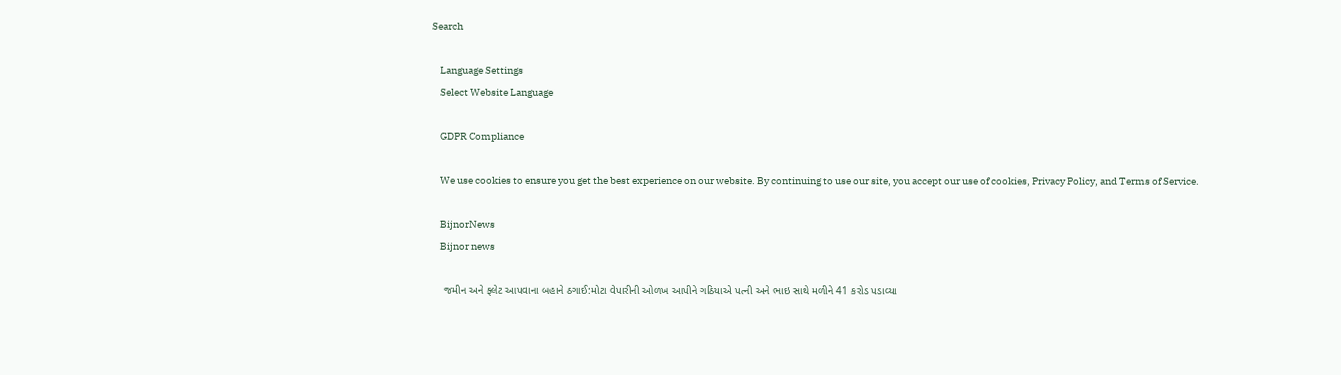Search

    Language Settings
    Select Website Language

    GDPR Compliance

    We use cookies to ensure you get the best experience on our website. By continuing to use our site, you accept our use of cookies, Privacy Policy, and Terms of Service.

    BijnorNews
    Bijnor news

    જમીન અને ફ્લેટ આપવાના બહાને ઠગાઈ:મોટા વેપારીની ઓળખ આપીને ગઠિયાએ પત્ની અને ભાઇ સાથે મળીને 41 કરોડ પડાવ્યા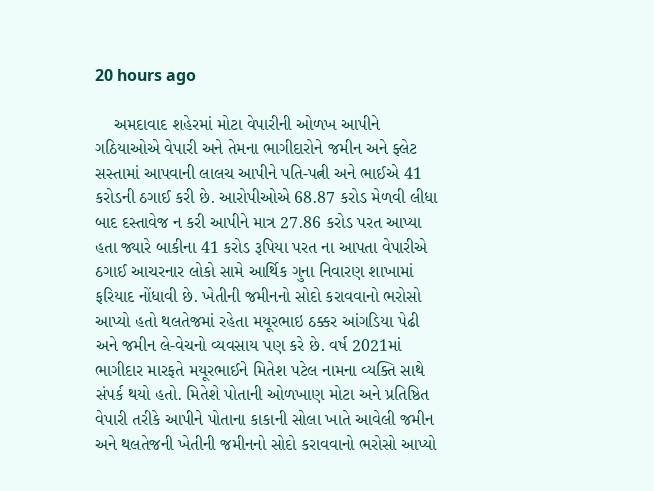20 hours ago

    અમદાવાદ શહેરમાં મોટા વેપારીની ઓળખ આપીને ગઠિયાઓએ વેપારી અને તેમના ભાગીદારોને જમીન અને ફ્લેટ સસ્તામાં આપવાની લાલચ આપીને પતિ-પત્ની અને ભાઈએ 41 કરોડની ઠગાઈ કરી છે. આરોપીઓએ 68.87 કરોડ મેળવી લીધા બાદ દસ્તાવેજ ન કરી આપીને માત્ર 27.86 કરોડ પરત આપ્યા હતા જ્યારે બાકીના 41 કરોડ રૂપિયા પરત ના આપતા વેપારીએ ઠગાઈ આચરનાર લોકો સામે આર્થિક ગુના નિવારણ શાખામાં ફરિયાદ નોંધાવી છે. ખેતીની જમીનનો સોદો કરાવવાનો ભરોસો આપ્યો હતો થલતેજમાં રહેતા મયૂરભાઇ ઠક્કર આંગડિયા પેઢી અને જમીન લે-વેચનો વ્યવસાય પણ કરે છે. વર્ષ 2021માં ભાગીદાર મારફતે મયૂરભાઈને મિતેશ પટેલ નામના વ્યક્તિ સાથે સંપર્ક થયો હતો. મિતેશે પોતાની ઓળખાણ મોટા અને પ્રતિષ્ઠિત વેપારી તરીકે આપીને પોતાના કાકાની સોલા ખાતે આવેલી જમીન અને થલતેજની ખેતીની જમીનનો સોદો કરાવવાનો ભરોસો આપ્યો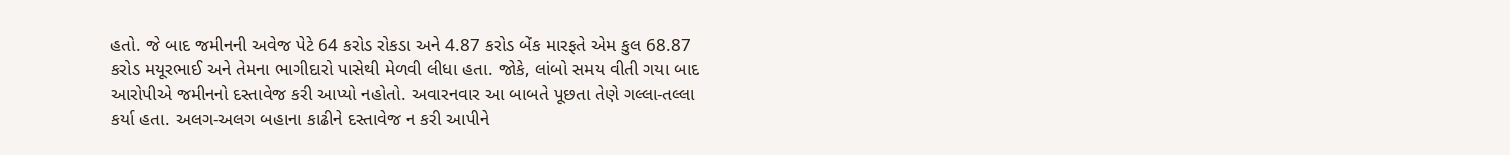હતો. જે બાદ જમીનની અવેજ પેટે 64 કરોડ રોકડા અને 4.87 કરોડ બેંક મારફતે એમ કુલ 68.87 કરોડ મયૂરભાઈ અને તેમના ભાગીદારો પાસેથી મેળવી લીધા હતા. જોકે, લાંબો સમય વીતી ગયા બાદ આરોપીએ જમીનનો દસ્તાવેજ કરી આપ્યો નહોતો. અવારનવાર આ બાબતે પૂછતા તેણે ગલ્લા-તલ્લા કર્યા હતા. અલગ-અલગ બહાના કાઢીને દસ્તાવેજ ન કરી આપીને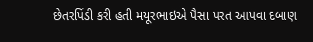છેતરપિંડી કરી હતી મયૂરભાઇએ પૈસા પરત આપવા દબાણ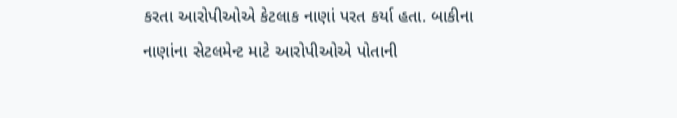કરતા આરોપીઓએ કેટલાક નાણાં પરત કર્યા હતા. બાકીના નાણાંના સેટલમેન્ટ માટે આરોપીઓએ પોતાની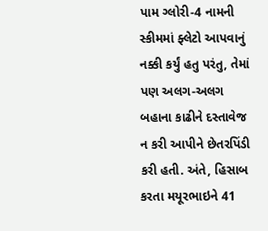પામ ગ્લોરી-4 નામની સ્કીમમાં ફ્લેટો આપવાનું નક્કી કર્યું હતુ પરંતુ, તેમાં પણ અલગ-અલગ બહાના કાઢીને દસ્તાવેજ ન કરી આપીને છેતરપિંડી કરી હતી. અંતે, હિસાબ કરતા મયૂરભાઇને 41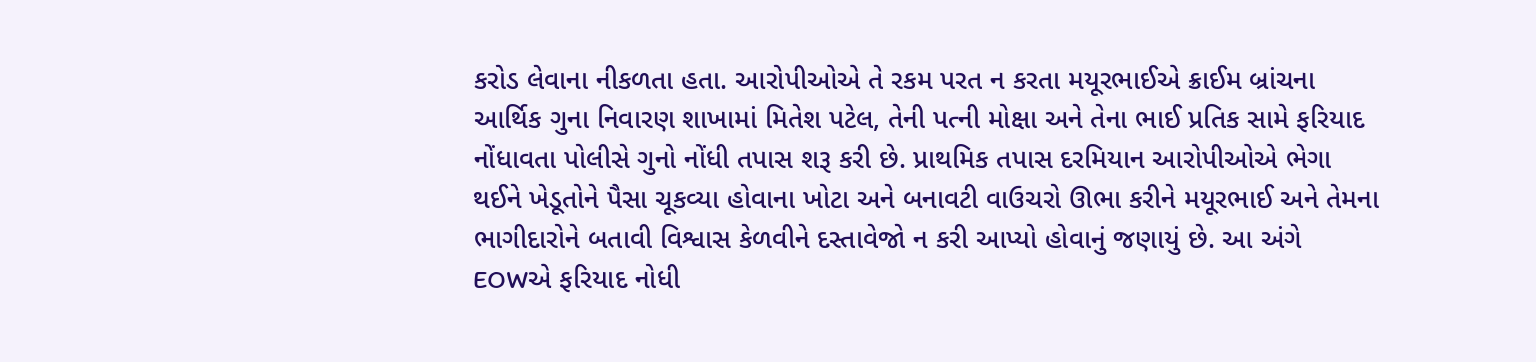કરોડ લેવાના નીકળતા હતા. આરોપીઓએ તે રકમ પરત ન કરતા મયૂરભાઈએ ક્રાઈમ બ્રાંચના આર્થિક ગુના નિવારણ શાખામાં મિતેશ પટેલ, તેની પત્ની મોક્ષા અને તેના ભાઈ પ્રતિક સામે ફરિયાદ નોંધાવતા પોલીસે ગુનો નોંધી તપાસ શરૂ કરી છે. પ્રાથમિક તપાસ દરમિયાન આરોપીઓએ ભેગા થઈને ખેડૂતોને પૈસા ચૂકવ્યા હોવાના ખોટા અને બનાવટી વાઉચરો ઊભા કરીને મયૂરભાઈ અને તેમના ભાગીદારોને બતાવી વિશ્વાસ કેળવીને દસ્તાવેજો ન કરી આપ્યો હોવાનું જણાયું છે. આ અંગે EOWએ ફરિયાદ નોધી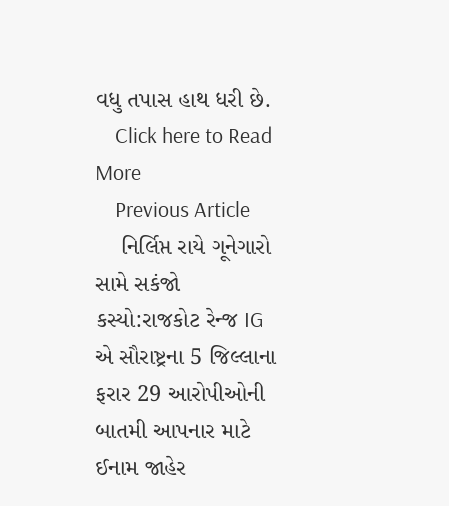વધુ તપાસ હાથ ધરી છે.
    Click here to Read More
    Previous Article
    નિર્લિપ્ત રાયે ગૂનેગારો સામે સકંજો કસ્યો:રાજકોટ રેન્જ IG એ સૌરાષ્ટ્રના 5 જિલ્લાના ફરાર 29 આરોપીઓની બાતમી આપનાર માટે ઈનામ જાહેર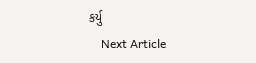કર્યુ
    Next Article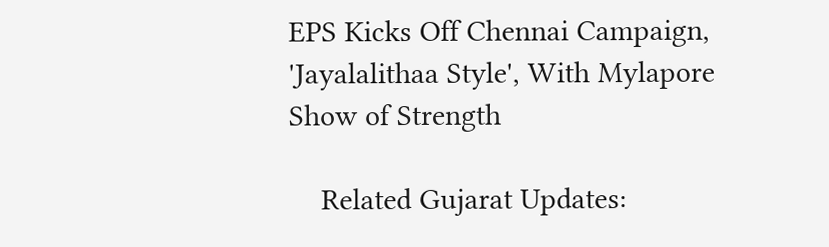EPS Kicks Off Chennai Campaign, 'Jayalalithaa Style', With Mylapore Show of Strength

    Related Gujarat Updates: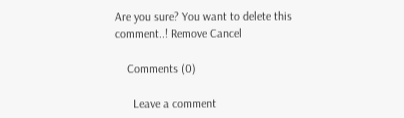Are you sure? You want to delete this comment..! Remove Cancel

    Comments (0)

      Leave a comment